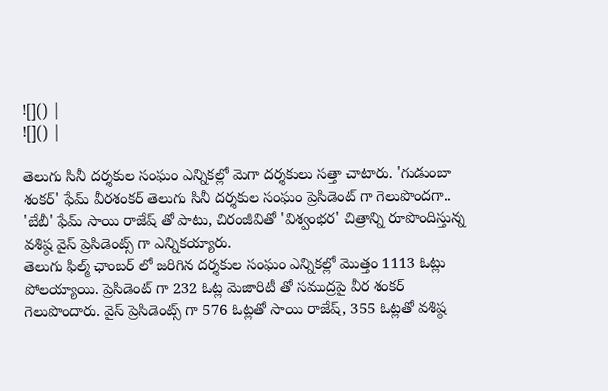![]() |
![]() |

తెలుగు సినీ దర్శకుల సంఘం ఎన్నికల్లో మెగా దర్శకులు సత్తా చాటారు. 'గుడుంబా శంకర్' ఫేమ్ వీరశంకర్ తెలుగు సినీ దర్శకుల సంఘం ప్రెసిడెంట్ గా గెలుపొందగా.. 'బేబీ' ఫేమ్ సాయి రాజేష్ తో పాటు, చిరంజీవితో 'విశ్వంభర' చిత్రాన్ని రూపొందిస్తున్న వశిష్ఠ వైస్ ప్రెసిడెంట్స్ గా ఎన్నికయ్యారు.
తెలుగు ఫిల్మ్ ఛాంబర్ లో జరిగిన దర్శకుల సంఘం ఎన్నికల్లో మొత్తం 1113 ఓట్లు పోలయ్యాయి. ప్రెసిడెంట్ గా 232 ఓట్ల మెజారిటీ తో సముద్రపై వీర శంకర్ గెలుపొందారు. వైస్ ప్రెసిడెంట్స్ గా 576 ఓట్లతో సాయి రాజేష్, 355 ఓట్లతో వశిష్ఠ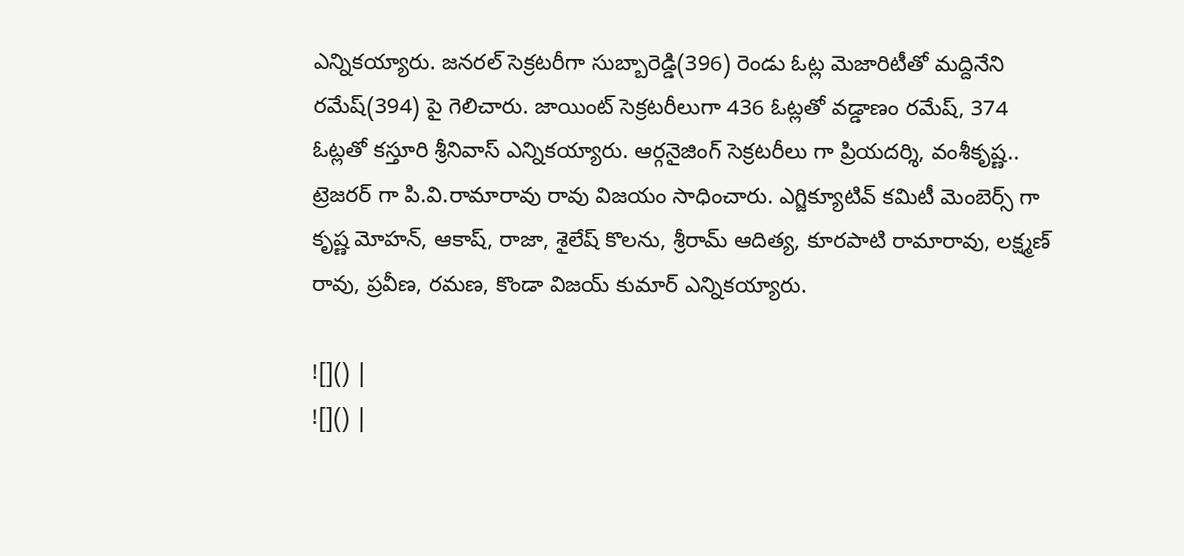ఎన్నికయ్యారు. జనరల్ సెక్రటరీగా సుబ్బారెడ్డి(396) రెండు ఓట్ల మెజారిటీతో మద్దినేని రమేష్(394) పై గెలిచారు. జాయింట్ సెక్రటరీలుగా 436 ఓట్లతో వడ్డాణం రమేష్, 374 ఓట్లతో కస్తూరి శ్రీనివాస్ ఎన్నికయ్యారు. ఆర్గనైజింగ్ సెక్రటరీలు గా ప్రియదర్శి, వంశీకృష్ణ.. ట్రెజరర్ గా పి.వి.రామారావు రావు విజయం సాధించారు. ఎగ్జిక్యూటివ్ కమిటీ మెంబెర్స్ గా కృష్ణ మోహన్, ఆకాష్, రాజా, శైలేష్ కొలను, శ్రీరామ్ ఆదిత్య, కూరపాటి రామారావు, లక్ష్మణ్ రావు, ప్రవీణ, రమణ, కొండా విజయ్ కుమార్ ఎన్నికయ్యారు.

![]() |
![]() |